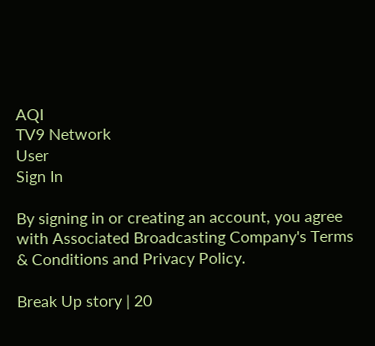AQI
TV9 Network
User
Sign In

By signing in or creating an account, you agree with Associated Broadcasting Company's Terms & Conditions and Privacy Policy.

Break Up story | 20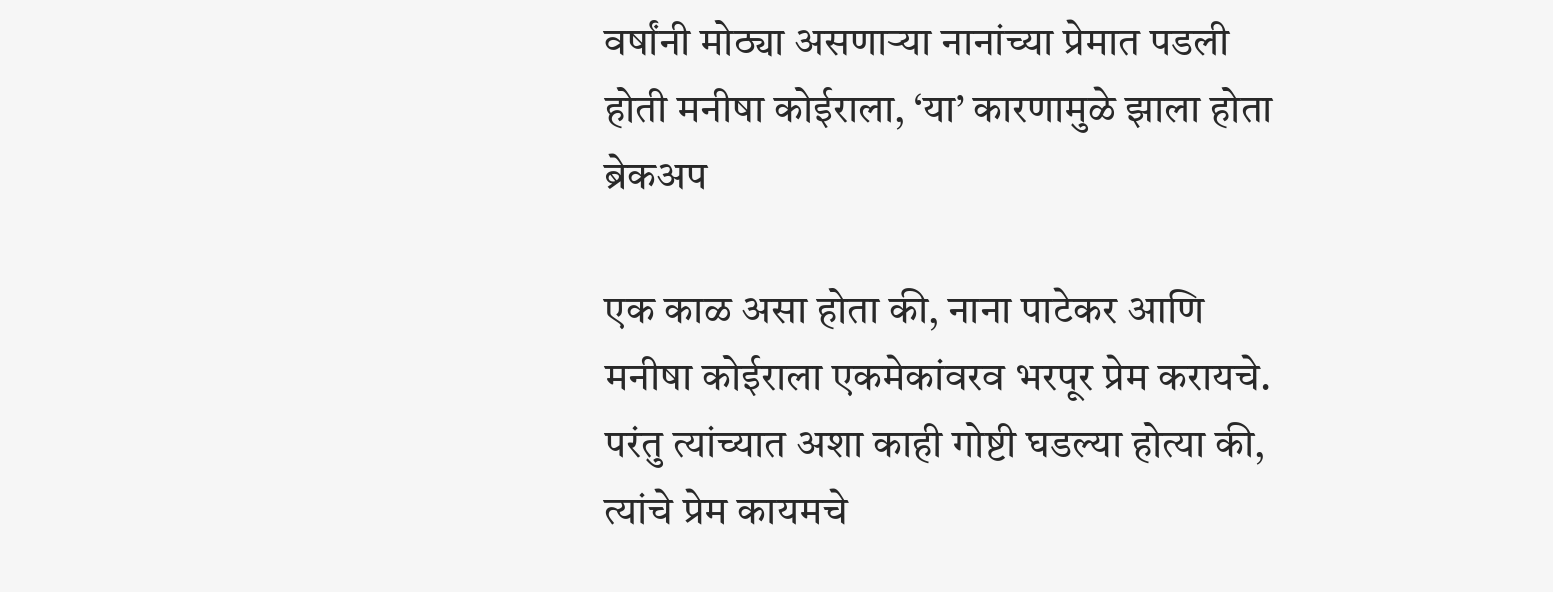वर्षांनी मोठ्या असणाऱ्या नानांच्या प्रेमात पडली होती मनीषा कोईराला, ‘या’ कारणामुळे झाला होता ब्रेकअप

एक काळ असा होता की, नाना पाटेकर आणि मनीषा कोईराला एकमेकांवरव भरपूर प्रेम करायचे. परंतु त्यांच्यात अशा काही गोष्टी घडल्या होत्या की, त्यांचे प्रेम कायमचे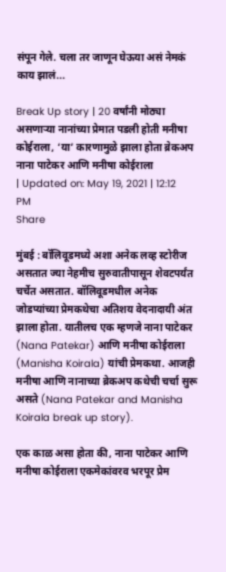संपून गेले. चला तर जाणून घेऊया असं नेमकं काय झालं...

Break Up story | 20 वर्षांनी मोठ्या असणाऱ्या नानांच्या प्रेमात पडली होती मनीषा कोईराला, ‘या’ कारणामुळे झाला होता ब्रेकअप
नाना पाटेकर आणि मनीषा कोईराला
| Updated on: May 19, 2021 | 12:12 PM
Share

मुंबई : बॉलिवूडमध्ये अशा अनेक लव्ह स्टोरीज असतात ज्या नेहमीच सुरुवातीपासून शेवटपर्यंत चर्चेत असतात. बॉलिवूडमधील अनेक जोडप्यांच्या प्रेमकथेचा अतिशय वेदनादायी अंत झाला होता. यातीलच एक म्हणजे नाना पाटेकर (Nana Patekar) आणि मनीषा कोईराला (Manisha Koirala) यांची प्रेमकथा. आजही मनीषा आणि नानाच्या ब्रेकअप कथेची चर्चा सुरू असते (Nana Patekar and Manisha Koirala break up story).

एक काळ असा होता की, नाना पाटेकर आणि मनीषा कोईराला एकमेकांवरव भरपूर प्रेम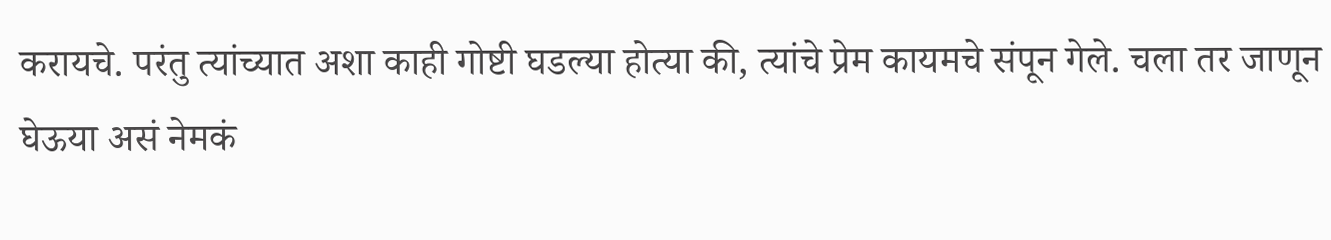करायचे. परंतु त्यांच्यात अशा काही गोष्टी घडल्या होत्या की, त्यांचे प्रेम कायमचे संपून गेले. चला तर जाणून घेऊया असं नेमकं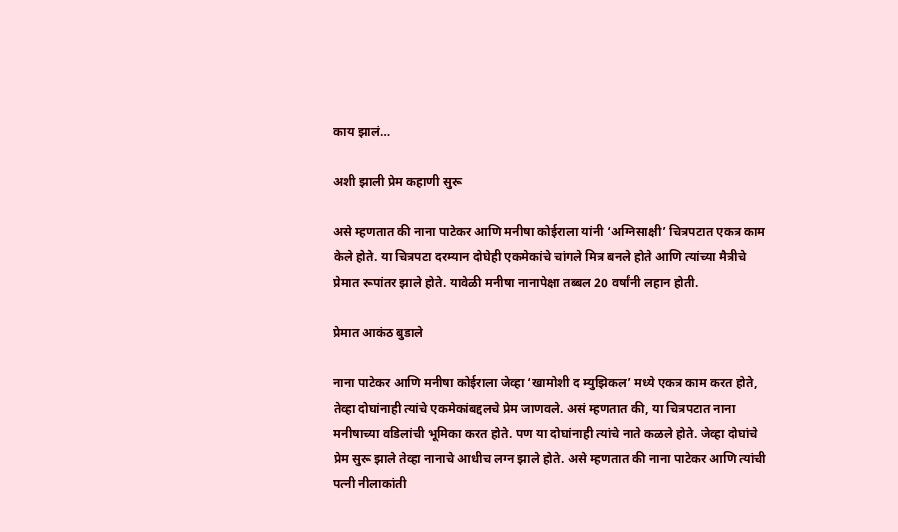काय झालं…

अशी झाली प्रेम कहाणी सुरू

असे म्हणतात की नाना पाटेकर आणि मनीषा कोईराला यांनी ‘अग्निसाक्षी’ चित्रपटात एकत्र काम केले होते. या चित्रपटा दरम्यान दोघेही एकमेकांचे चांगले मित्र बनले होते आणि त्यांच्या मैत्रीचे प्रेमात रूपांतर झाले होते. यावेळी मनीषा नानापेक्षा तब्बल 20 वर्षांनी लहान होती.

प्रेमात आकंठ बुडाले

नाना पाटेकर आणि मनीषा कोईराला जेव्हा ‘खामोशी द म्युझिकल’ मध्ये एकत्र काम करत होते, तेव्हा दोघांनाही त्यांचे एकमेकांबद्दलचे प्रेम जाणवले. असं म्हणतात की, या चित्रपटात नाना मनीषाच्या वडिलांची भूमिका करत होते. पण या दोघांनाही त्यांचे नाते कळले होते. जेव्हा दोघांचे प्रेम सुरू झाले तेव्हा नानाचे आधीच लग्न झाले होते. असे म्हणतात की नाना पाटेकर आणि त्यांची पत्नी नीलाकांती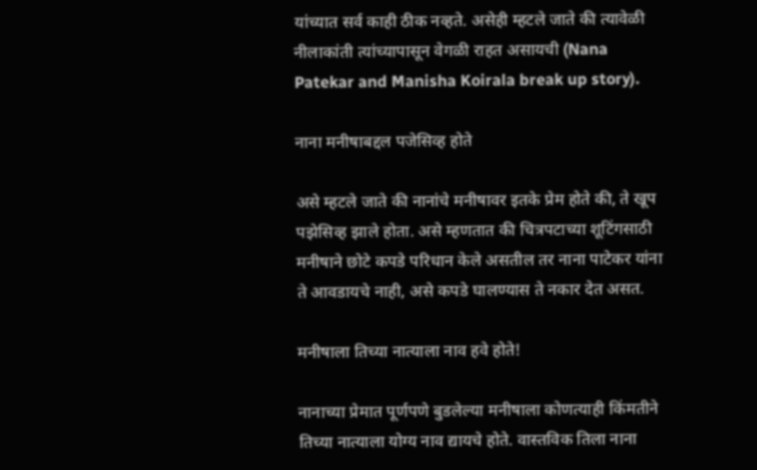यांच्यात सर्व काही ठीक नव्हते. असेही म्हटले जाते की त्यावेळी नीलाकांती त्यांच्यापासून वेगळी राहत असायची (Nana Patekar and Manisha Koirala break up story).

नाना मनीषाबद्दल पजेसिव्ह होते

असे म्हटले जाते की नानांचे मनीषावर इतके प्रेम होते की, ते खूप पझेसिव्ह झाले होता. असे म्हणतात की चित्रपटाच्या शूटिंगसाठी मनीषाने छोटे कपडे परिधान केले असतील तर नाना पाटेकर यांना ते आवडायचे नाही, असे कपडे घालण्यास ते नकार देत असत.

मनीषाला तिच्या नात्याला नाव हवे होते!

नानाच्या प्रेमात पूर्णपणे बुडलेल्या मनीषाला कोणत्याही किंमतीने तिच्या नात्याला योग्य नाव द्यायचे होते. वास्तविक तिला नाना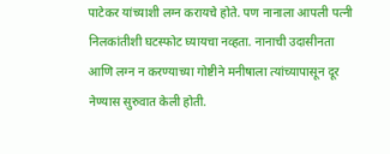पाटेकर यांच्याशी लग्न करायचे होते. पण नानाला आपली पत्नी निलकांतीशी घटस्फोट घ्यायचा नव्हता. नानाची उदासीनता आणि लग्न न करण्याच्या गोष्टीने मनीषाला त्यांच्यापासून दूर नेण्यास सुरुवात केली होती.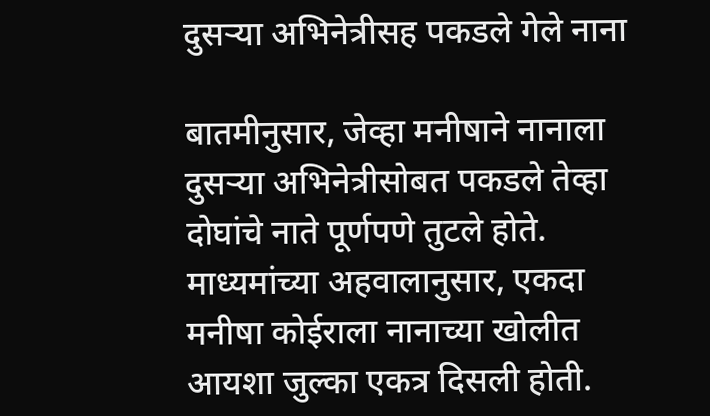दुसऱ्या अभिनेत्रीसह पकडले गेले नाना

बातमीनुसार, जेव्हा मनीषाने नानाला दुसर्‍या अभिनेत्रीसोबत पकडले तेव्हा दोघांचे नाते पूर्णपणे तुटले होते. माध्यमांच्या अहवालानुसार, एकदा मनीषा कोईराला नानाच्या खोलीत आयशा जुल्का एकत्र दिसली होती.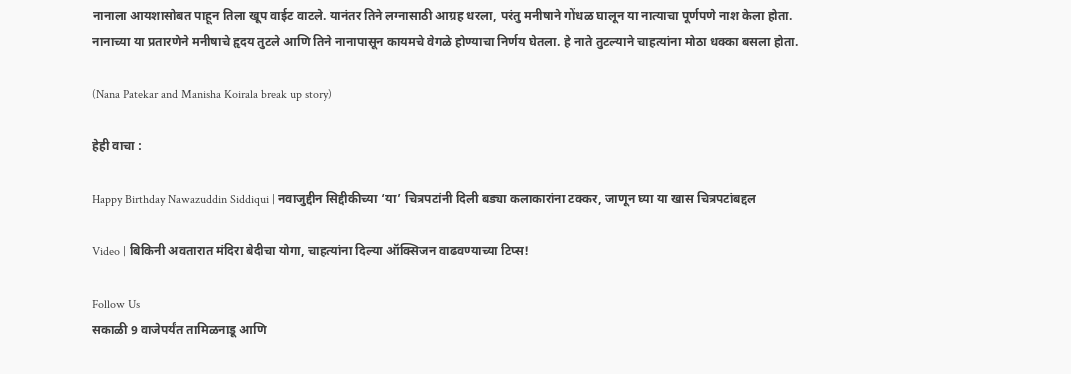नानाला आयशासोबत पाहून तिला खूप वाईट वाटले. यानंतर तिने लग्नासाठी आग्रह धरला, परंतु मनीषाने गोंधळ घालून या नात्याचा पूर्णपणे नाश केला होता. नानाच्या या प्रतारणेने मनीषाचे हृदय तुटले आणि तिने नानापासून कायमचे वेगळे होण्याचा निर्णय घेतला. हे नाते तुटल्याने चाहत्यांना मोठा धक्का बसला होता.

(Nana Patekar and Manisha Koirala break up story)

हेही वाचा :

Happy Birthday Nawazuddin Siddiqui | नवाजुद्दीन सिद्दीकीच्या ‘या’ चित्रपटांनी दिली बड्या कलाकारांना टक्कर, जाणून घ्या या खास चित्रपटांबद्दल

Video | बिकिनी अवतारात मंदिरा बेदीचा योगा, चाहत्यांना दिल्या ऑक्सिजन वाढवण्याच्या टिप्स!

Follow Us
सकाळी 9 वाजेपर्यंत तामिळनाडू आणि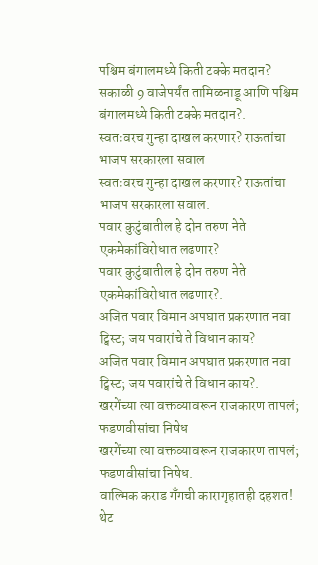पश्चिम बंगालमध्ये किती टक्के मतदान?
सकाळी 9 वाजेपर्यंत तामिळनाडू आणि पश्चिम बंगालमध्ये किती टक्के मतदान?.
स्वतःवरच गुन्हा दाखल करणार? राऊतांचा भाजप सरकारला सवाल
स्वतःवरच गुन्हा दाखल करणार? राऊतांचा भाजप सरकारला सवाल.
पवार कुटुंबातील हे दोन तरुण नेते एकमेकांविरोधात लढणार?
पवार कुटुंबातील हे दोन तरुण नेते एकमेकांविरोधात लढणार?.
अजित पवार विमान अपघात प्रकरणात नवा ट्विस्ट; जय पवारांचे ते विधान काय?
अजित पवार विमान अपघात प्रकरणात नवा ट्विस्ट; जय पवारांचे ते विधान काय?.
खरगेंच्या त्या वक्तव्यावरून राजकारण तापलं; फडणवीसांचा निषेध
खरगेंच्या त्या वक्तव्यावरून राजकारण तापलं; फडणवीसांचा निषेध.
वाल्मिक कराड गँगची कारागृहातही दहशत! थेट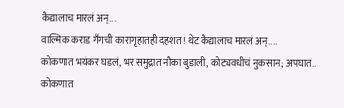कैद्यालाच मारलं अन्...
वाल्मिक कराड गँगची कारागृहातही दहशत! थेट कैद्यालाच मारलं अन्....
कोकणात भयंकर घडलं, भर समुद्रात नौका बुडाली, कोट्यवधीचं नुकसान; अपघात..
कोकणात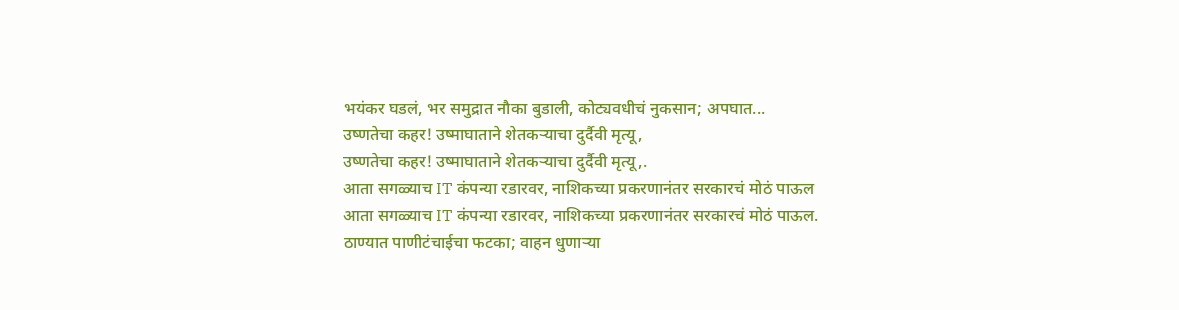भयंकर घडलं, भर समुद्रात नौका बुडाली, कोट्यवधीचं नुकसान; अपघात...
उष्णतेचा कहर! उष्माघाताने शेतकऱ्याचा दुर्दैवी मृत्यू,
उष्णतेचा कहर! उष्माघाताने शेतकऱ्याचा दुर्दैवी मृत्यू,.
आता सगळ्याच IT कंपन्या रडारवर, नाशिकच्या प्रकरणानंतर सरकारचं मोठं पाऊल
आता सगळ्याच IT कंपन्या रडारवर, नाशिकच्या प्रकरणानंतर सरकारचं मोठं पाऊल.
ठाण्यात पाणीटंचाईचा फटका; वाहन धुणाऱ्या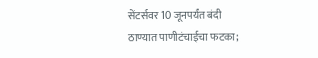सेंटर्सवर 10 जूनपर्यंत बंदी
ठाण्यात पाणीटंचाईचा फटका;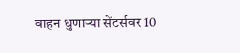वाहन धुणाऱ्या सेंटर्सवर 10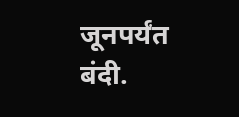जूनपर्यंत बंदी.